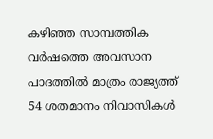കഴിഞ്ഞ സാമ്പത്തിക വർഷത്തെ അവസാന പാദത്തിൽ മാത്രം രാജ്യത്ത് 54 ശതമാനം നിവാസികൾ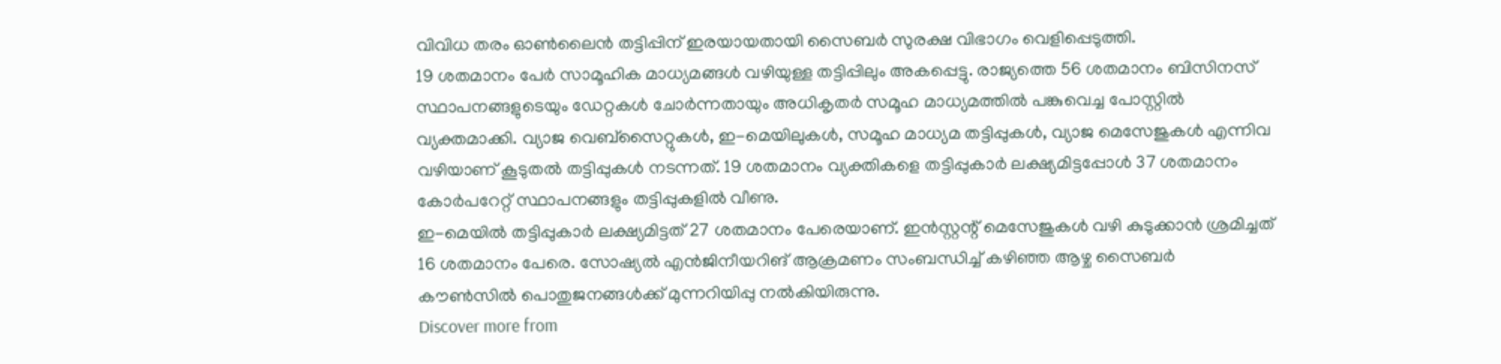വിവിധ തരം ഓൺലൈൻ തട്ടിപ്പിന് ഇരയായതായി സൈബർ സുരക്ഷ വിഭാഗം വെളിപ്പെടുത്തി.
19 ശതമാനം പേർ സാമൂഹിക മാധ്യമങ്ങൾ വഴിയുള്ള തട്ടിപ്പിലും അകപ്പെട്ടു. രാജ്യത്തെ 56 ശതമാനം ബിസിനസ് സ്ഥാപനങ്ങളുടെയും ഡേറ്റകൾ ചോർന്നതായും അധികൃതർ സമൂഹ മാധ്യമത്തിൽ പങ്കുവെച്ച പോസ്റ്റിൽ വ്യക്തമാക്കി. വ്യാജ വെബ്സൈറ്റുകൾ, ഇ-മെയിലുകൾ, സമൂഹ മാധ്യമ തട്ടിപ്പുകൾ, വ്യാജ മെസേജുകൾ എന്നിവ വഴിയാണ് കൂടുതൽ തട്ടിപ്പുകൾ നടന്നത്. 19 ശതമാനം വ്യക്തികളെ തട്ടിപ്പുകാർ ലക്ഷ്യമിട്ടപ്പോൾ 37 ശതമാനം കോർപറേറ്റ് സ്ഥാപനങ്ങളും തട്ടിപ്പുകളിൽ വീണു.
ഇ-മെയിൽ തട്ടിപ്പുകാർ ലക്ഷ്യമിട്ടത് 27 ശതമാനം പേരെയാണ്. ഇൻസ്റ്റന്റ് മെസേജുകൾ വഴി കുടുക്കാൻ ശ്രമിച്ചത് 16 ശതമാനം പേരെ. സോഷ്യൽ എൻജിനീയറിങ് ആക്രമണം സംബന്ധിച്ച് കഴിഞ്ഞ ആഴ്ച സൈബർ കൗൺസിൽ പൊതുജനങ്ങൾക്ക് മുന്നറിയിപ്പു നൽകിയിരുന്നു.
Discover more from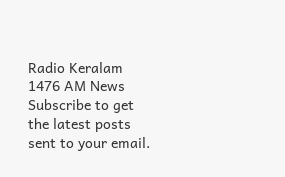Radio Keralam 1476 AM News
Subscribe to get the latest posts sent to your email.